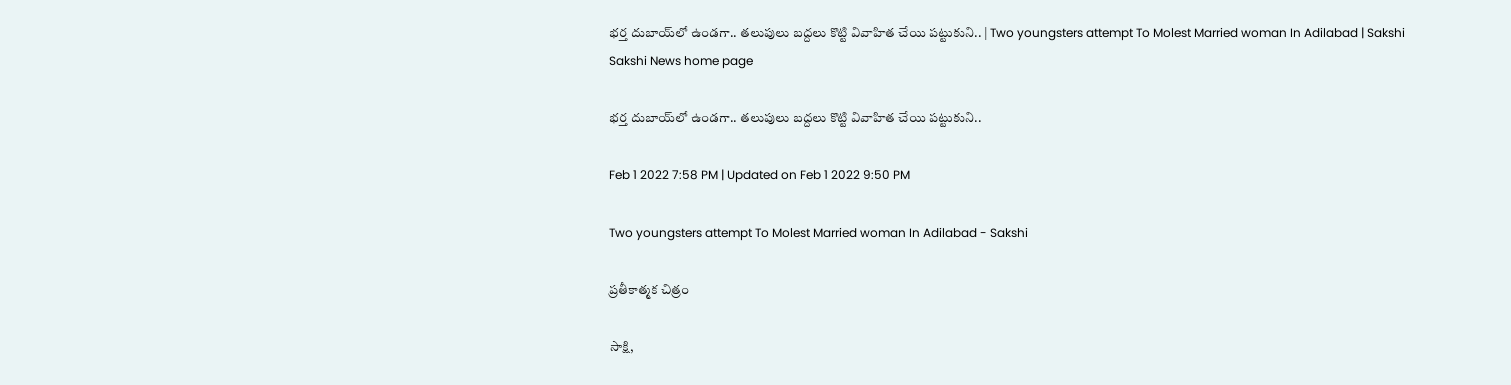భర్త దుబాయ్‌లో ఉండగా.. తలుపులు బద్దలు కొట్టి వివాహిత చేయి పట్టుకుని.. | Two youngsters attempt To Molest Married woman In Adilabad | Sakshi
Sakshi News home page

భర్త దుబాయ్‌లో ఉండగా.. తలుపులు బద్దలు కొట్టి వివాహిత చేయి పట్టుకుని..

Feb 1 2022 7:58 PM | Updated on Feb 1 2022 9:50 PM

Two youngsters attempt To Molest Married woman In Adilabad - Sakshi

ప్రతీకాత్మక చిత్రం

సాక్షి,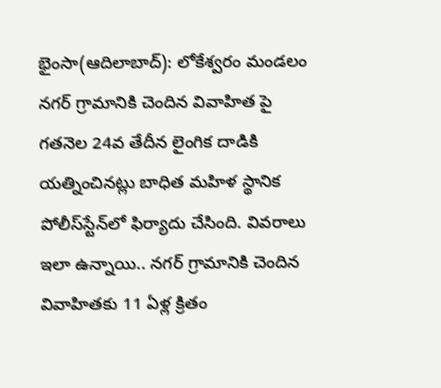భైంసా(ఆదిలాబాద్‌): లోకేశ్వరం మండలం నగర్‌ గ్రామానికి చెందిన వివాహిత పై గతనెల 24వ తేదీన లైంగిక దాడికి యత్నించినట్లు బాధిత మహిళ స్థానిక పోలీస్‌స్టేన్‌లో ఫిర్యాదు చేసింది. వివరాలు ఇలా ఉన్నాయి.. నగర్‌ గ్రామానికి చెందిన వివాహితకు 11 ఏళ్ల క్రితం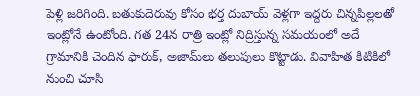పెళ్లి జరిగింది. బతుకుదెరువు కోసం భర్త దుబాయ్‌ వెళ్లగా ఇద్దరు చిన్నపిల్లలతో ఇంట్లోనే ఉంటోంది. గత 24న రాత్రి ఇంట్లో నిద్రిస్తున్న సమయంలో అదే గ్రామానికి చెందిన ఫారుక్, అజామ్‌లు తలుపులు కొట్టాడు. వివాహిత కిటికిలో నుంచి చూసి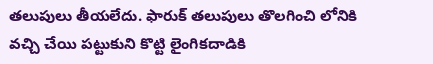తలుపులు తీయలేదు. ఫారుక్‌ తలుపులు తొలగించి లోనికి వచ్చి చేయి పట్టుకుని కొట్టి లైంగికదాడికి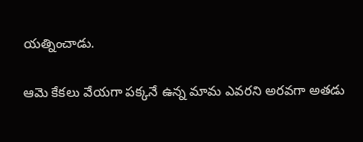యత్నించాడు.

ఆమె కేకలు వేయగా పక్కనే ఉన్న మామ ఎవరని అరవగా అతడు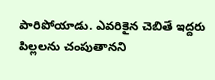పారిపోయాడు. ఎవరికైన చెబితే ఇద్దరు పిల్లలను చంపుతానని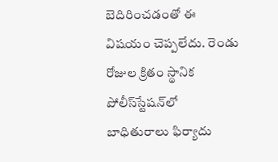బెదిరించడంతో ఈ విషయం చెప్పలేదు. రెండు రోజుల క్రితం స్థానిక పోలీస్‌స్టేషన్‌లో బాధితురాలు ఫిర్యాదు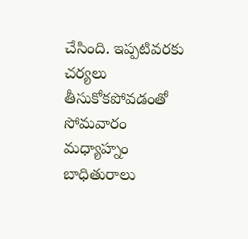చేసింది. ఇప్పటివరకు చర్యలు తీసుకోకపోవడంతో సోమవారం మధ్యాహ్నం బాధితురాలు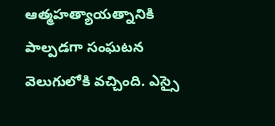ఆత్మహత్యాయత్నానికి పాల్పడగా సంఘటన వెలుగులోకి వచ్చింది. ఎస్సై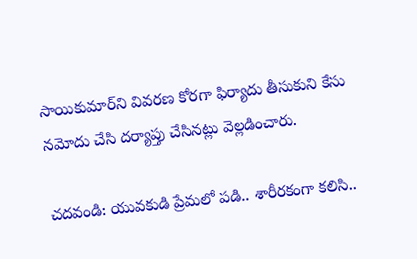సాయికుమార్‌ని వివరణ కోరగా ఫిర్యాదు తీసుకుని కేసు నమోదు చేసి దర్యాప్తు చేసినట్లు వెల్లడించారు.

చదవండి: యువకుడి ప్రేమలో పడి.. శారీరకంగా కలిసి..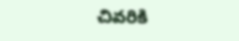చివరికి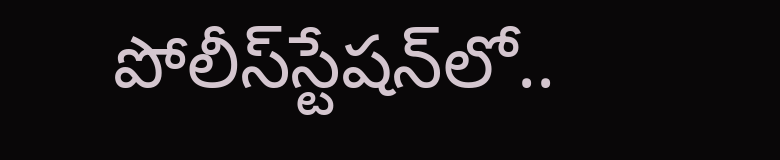పోలీస్‌స్టేషన్‌లో..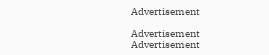Advertisement

Advertisement
Advertisement